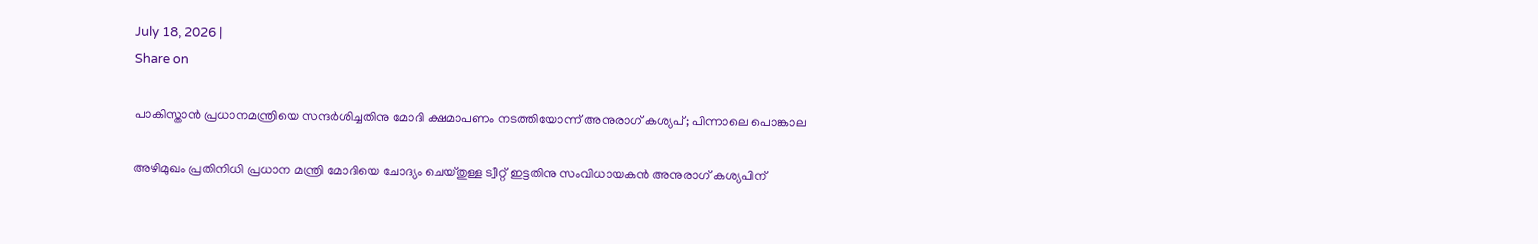July 18, 2026 |
Share on

പാകിസ്താന്‍ പ്രധാനമന്ത്രിയെ സന്ദര്‍ശിച്ചതിനു മോദി ക്ഷമാപണം നടത്തിയോന്ന് അനുരാഗ് കശ്യപ്; പിന്നാലെ പൊങ്കാല

അഴിമുഖം പ്രതിനിധി പ്രധാന മന്ത്രി മോദിയെ ചോദ്യം ചെയ്തുള്ള ട്വീറ്റ് ഇട്ടതിനു സംവിധായകന്‍ അനുരാഗ് കശ്യപിന്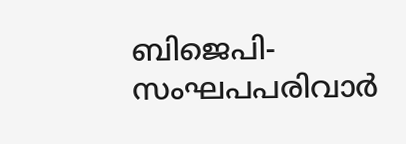ബിജെപി-സംഘപപരിവാര്‍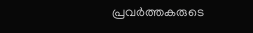പ്രവര്‍ത്തകരുടെ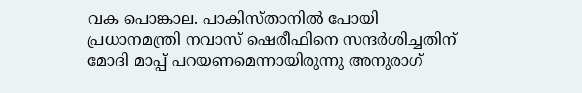വക പൊങ്കാല. പാകിസ്താനില്‍ പോയി പ്രധാനമന്ത്രി നവാസ് ഷെരീഫിനെ സന്ദര്‍ശിച്ചതിന് മോദി മാപ്പ് പറയണമെന്നായിരുന്നു അനുരാഗ്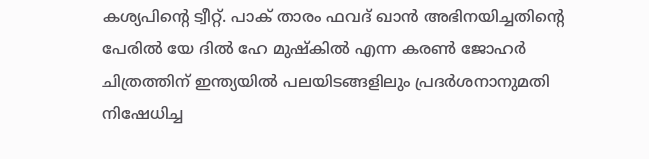കശ്യപിന്റെ ട്വീറ്റ്. പാക് താരം ഫവദ് ഖാന്‍ അഭിനയിച്ചതിന്റെ പേരില്‍ യേ ദില്‍ ഹേ മുഷ്‌കില്‍ എന്ന കരണ്‍ ജോഹര്‍ ചിത്രത്തിന് ഇന്ത്യയില്‍ പലയിടങ്ങളിലും പ്രദര്‍ശനാനുമതി നിഷേധിച്ച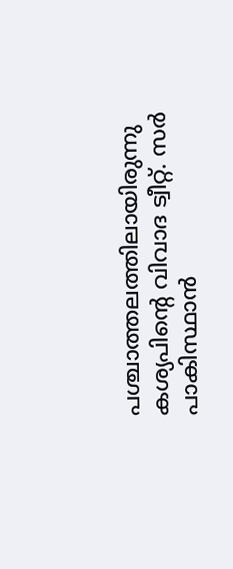പശ്ചാത്തലത്തിലായിരുന്നു കശ്യപിന്റെ വിവാദ ട്വീറ്റ്. സര്‍ പാകിസ്ഥാന്‍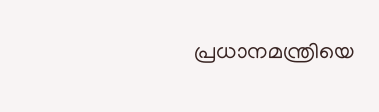പ്രധാനമന്ത്രിയെ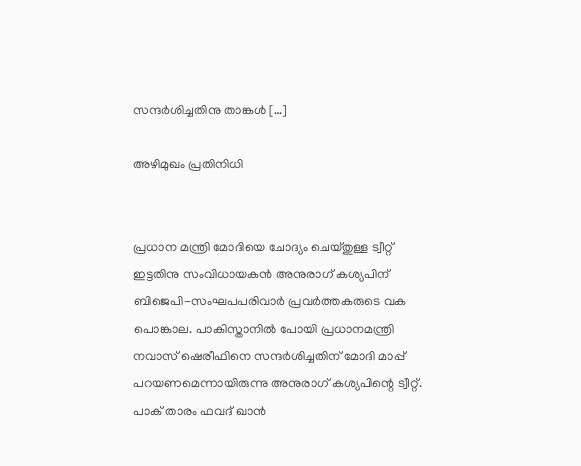സന്ദര്‍ശിച്ചതിനു താങ്കള്‍ […]

അഴിമുഖം പ്രതിനിധി


പ്രധാന മന്ത്രി മോദിയെ ചോദ്യം ചെയ്തുള്ള ട്വീറ്റ് ഇട്ടതിനു സംവിധായകന്‍ അനുരാഗ് കശ്യപിന് ബിജെപി-സംഘപപരിവാര്‍ പ്രവര്‍ത്തകരുടെ വക പൊങ്കാല. പാകിസ്താനില്‍ പോയി പ്രധാനമന്ത്രി നവാസ് ഷെരീഫിനെ സന്ദര്‍ശിച്ചതിന് മോദി മാപ്പ് പറയണമെന്നായിരുന്നു അനുരാഗ് കശ്യപിന്റെ ട്വീറ്റ്. പാക് താരം ഫവദ് ഖാന്‍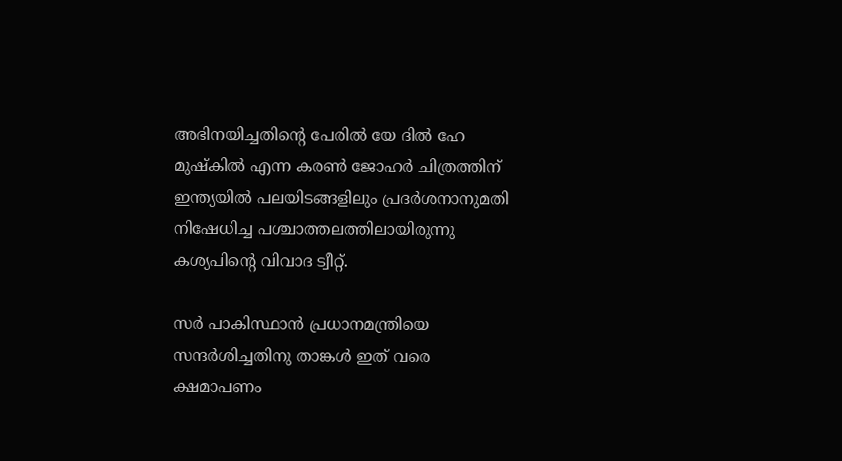അഭിനയിച്ചതിന്റെ പേരില്‍ യേ ദില്‍ ഹേ മുഷ്‌കില്‍ എന്ന കരണ്‍ ജോഹര്‍ ചിത്രത്തിന് ഇന്ത്യയില്‍ പലയിടങ്ങളിലും പ്രദര്‍ശനാനുമതി നിഷേധിച്ച പശ്ചാത്തലത്തിലായിരുന്നു കശ്യപിന്റെ വിവാദ ട്വീറ്റ്.

സര്‍ പാകിസ്ഥാന്‍ പ്രധാനമന്ത്രിയെ സന്ദര്‍ശിച്ചതിനു താങ്കള്‍ ഇത് വരെ ക്ഷമാപണം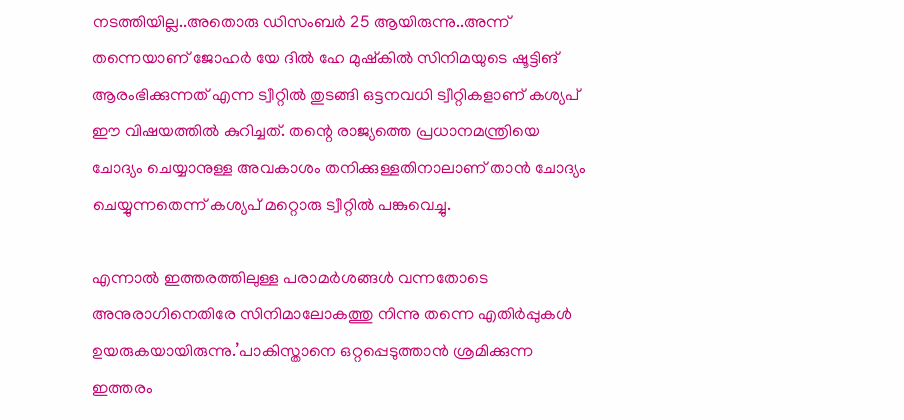നടത്തിയില്ല..അതൊരു ഡിസംബര്‍ 25 ആയിരുന്നു..അന്ന് തന്നെയാണ് ജോഹര്‍ യേ ദില്‍ ഹേ മുഷ്‌കില്‍ സിനിമയുടെ ഷൂട്ടിങ് ആരംഭിക്കുന്നത് എന്ന ട്വീറ്റില്‍ തുടങ്ങി ഒട്ടനവധി ട്വീറ്റികളാണ് കശ്യപ് ഈ വിഷയത്തില്‍ കുറിച്ചത്. തന്റെ രാജ്യത്തെ പ്രധാനമന്ത്രിയെ ചോദ്യം ചെയ്യാനുള്ള അവകാശം തനിക്കുള്ളതിനാലാണ് താന്‍ ചോദ്യം ചെയ്യുന്നതെന്ന് കശ്യപ് മറ്റൊരു ട്വീറ്റില്‍ പങ്കുവെച്ചു.

എന്നാല്‍ ഇത്തരത്തിലുള്ള പരാമര്‍ശങ്ങള്‍ വന്നതോടെ അനുരാഗിനെതിരേ സിനിമാലോകത്തു നിന്നു തന്നെ എതിര്‍പ്പുകള്‍ ഉയരുകയായിരുന്നു.’പാകിസ്താനെ ഒറ്റപ്പെടുത്താന്‍ ശ്രമിക്കുന്ന ഇത്തരം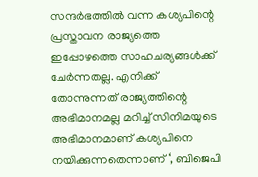സന്ദര്‍ഭത്തില്‍ വന്ന കശ്യപിന്റെ പ്രസ്താവന രാജ്യത്തെ ഇപ്പോഴത്തെ സാഹചര്യങ്ങള്‍ക്ക് ചേര്‍ന്നതല്ല. എനിക്ക് തോന്നുന്നത് രാജ്യത്തിന്റെ അഭിമാനമല്ല മറിച്ച് സിനിമയുടെ അഭിമാനമാണ് കശ്യപിനെ നയിക്കുന്നതെന്നാണ് ‘, ബിജെപി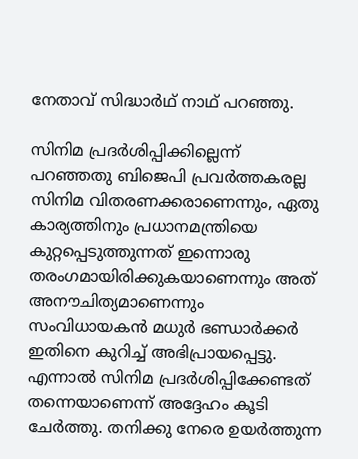നേതാവ് സിദ്ധാര്‍ഥ് നാഥ് പറഞ്ഞു.

സിനിമ പ്രദര്‍ശിപ്പിക്കില്ലെന്ന് പറഞ്ഞതു ബിജെപി പ്രവര്‍ത്തകരല്ല സിനിമ വിതരണക്കരാണെന്നും, ഏതു കാര്യത്തിനും പ്രധാനമന്ത്രിയെ കുറ്റപ്പെടുത്തുന്നത് ഇന്നൊരു തരംഗമായിരിക്കുകയാണെന്നും അത് അനൗചിത്യമാണെന്നും സംവിധായകന്‍ മധുര്‍ ഭണ്ഡാര്‍ക്കര്‍ ഇതിനെ കുറിച്ച് അഭിപ്രായപ്പെട്ടു. എന്നാല്‍ സിനിമ പ്രദര്‍ശിപ്പിക്കേണ്ടത് തന്നെയാണെന്ന് അദ്ദേഹം കൂടി ചേര്‍ത്തു. തനിക്കു നേരെ ഉയര്‍ത്തുന്ന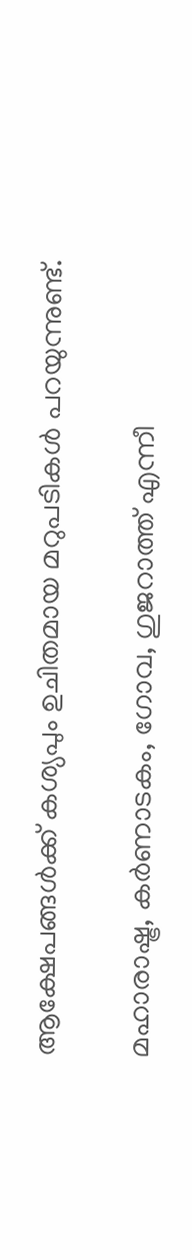ആക്ഷേപങ്ങള്‍ക്ക് കശ്യപും ഉചിതമായ മറുപടികള്‍ പറയുന്നുണ്ട്.

മഹാരാഷ്ട്ര, കര്‍ണാടകം, ഗോവ, ഗുജറാത്ത് എന്നീ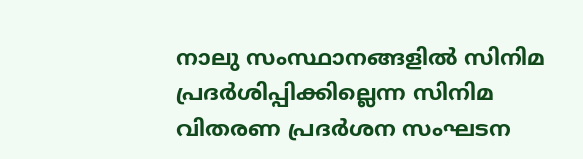നാലു സംസ്ഥാനങ്ങളില്‍ സിനിമ പ്രദര്‍ശിപ്പിക്കില്ലെന്ന സിനിമ വിതരണ പ്രദര്‍ശന സംഘടന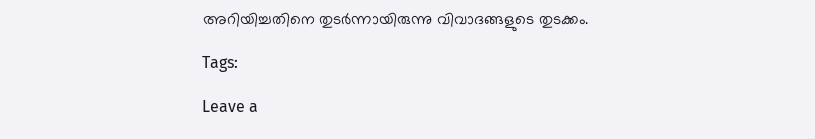അറിയിച്ചതിനെ തുടര്‍ന്നായിരുന്നു വിവാദങ്ങളുടെ തുടക്കം.

Tags:

Leave a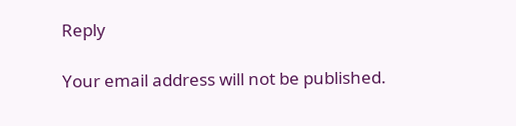Reply

Your email address will not be published.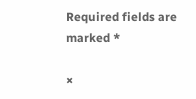Required fields are marked *

×